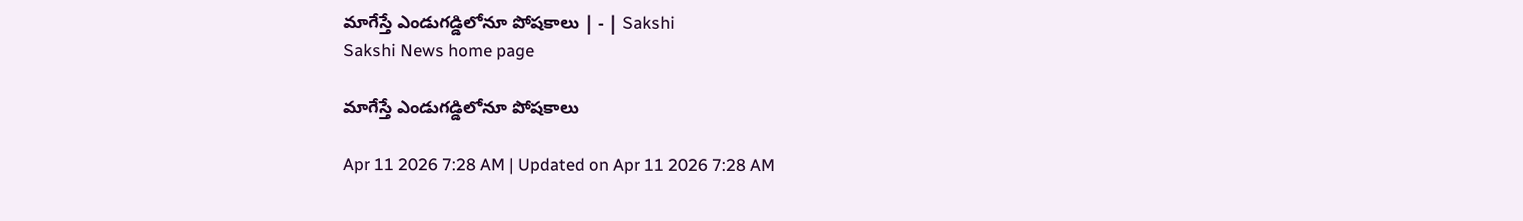మాగేస్తే ఎండుగడ్డిలోనూ పోషకాలు | - | Sakshi
Sakshi News home page

మాగేస్తే ఎండుగడ్డిలోనూ పోషకాలు

Apr 11 2026 7:28 AM | Updated on Apr 11 2026 7:28 AM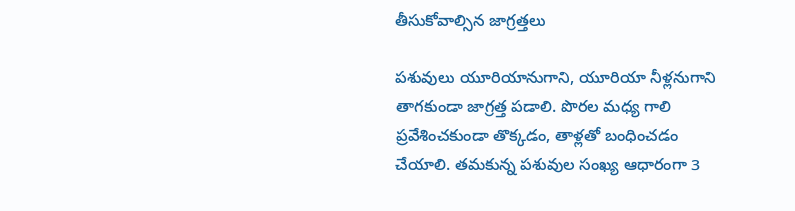తీసుకోవాల్సిన జాగ్రత్తలు

పశువులు యూరియానుగాని, యూరియా నీళ్లనుగాని తాగకుండా జాగ్రత్త పడాలి. పొరల మధ్య గాలి ప్రవేశించకుండా తొక్కడం, తాళ్లతో బంధించడం చేయాలి. తమకున్న పశువుల సంఖ్య ఆధారంగా 3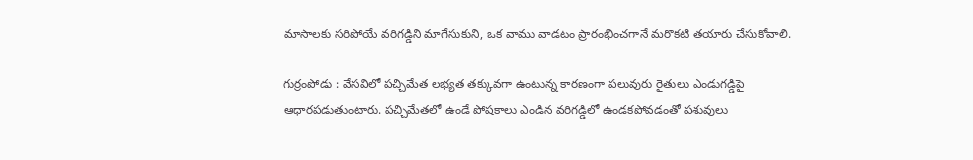మాసాలకు సరిపోయే వరిగడ్డిని మాగేసుకుని, ఒక వాము వాడటం ప్రారంభించగానే మరొకటి తయారు చేసుకోవాలి.

గుర్రంపోడు : వేసవిలో పచ్చిమేత లభ్యత తక్కువగా ఉంటున్న కారణంగా పలువురు రైతులు ఎండుగడ్డిపై ఆధారపడుతుంటారు. పచ్చిమేతలో ఉండే పోషకాలు ఎండిన వరిగడ్డిలో ఉండకపోవడంతో పశువులు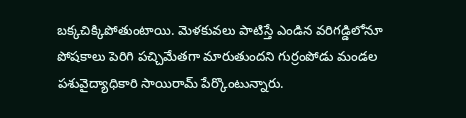బక్కచిక్కిపోతుంటాయి. మెళకువలు పాటిస్తే ఎండిన వరిగడ్డిలోనూ పోషకాలు పెరిగి పచ్చిమేతగా మారుతుందని గుర్రంపోడు మండల పశువైద్యాధికారి సాయిరామ్‌ పేర్కొంటున్నారు.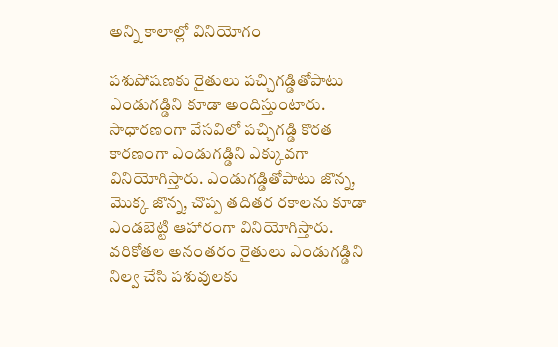అన్ని కాలాల్లో వినియోగం

పశుపోషణకు రైతులు పచ్చిగడ్డితోపాటు ఎండుగడ్డిని కూడా అందిస్తుంటారు. సాధారణంగా వేసవిలో పచ్చిగడ్డి కొరత కారణంగా ఎండుగడ్డిని ఎక్కువగా వినియోగిస్తారు. ఎండుగడ్డితోపాటు జొన్న, మొక్క జొన్న, చొప్ప తదితర రకాలను కూడా ఎండబెట్టి ఆహారంగా వినియోగిస్తారు. వరికోతల అనంతరం రైతులు ఎండుగడ్డిని నిల్వ చేసి పశువులకు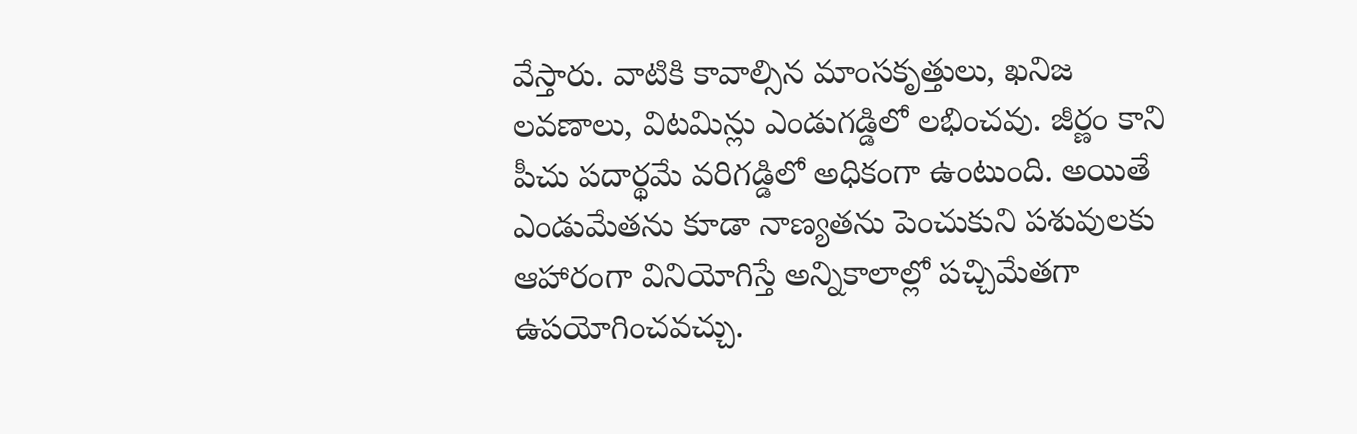వేస్తారు. వాటికి కావాల్సిన మాంసకృత్తులు, ఖనిజ లవణాలు, విటమిన్లు ఎండుగడ్డిలో లభించవు. జీర్ణం కాని పీచు పదార్థమే వరిగడ్డిలో అధికంగా ఉంటుంది. అయితే ఎండుమేతను కూడా నాణ్యతను పెంచుకుని పశువులకు ఆహారంగా వినియోగిస్తే అన్నికాలాల్లో పచ్చిమేతగా ఉపయోగించవచ్చు.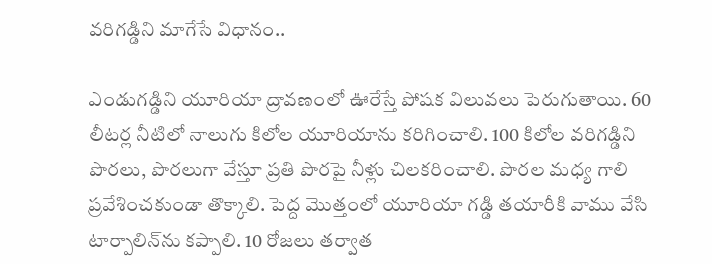వరిగడ్డిని మాగేసే విధానం..

ఎండుగడ్డిని యూరియా ద్రావణంలో ఊరేస్తే పోషక విలువలు పెరుగుతాయి. 60 లీటర్ల నీటిలో నాలుగు కిలోల యూరియాను కరిగించాలి. 100 కిలోల వరిగడ్డిని పొరలు, పొరలుగా వేస్తూ ప్రతి పొరపై నీళ్లు చిలకరించాలి. పొరల మధ్య గాలి ప్రవేశించకుండా తొక్కాలి. పెద్ద మొత్తంలో యూరియా గడ్డి తయారీకి వాము వేసి టార్పాలిన్‌ను కప్పాలి. 10 రోజలు తర్వాత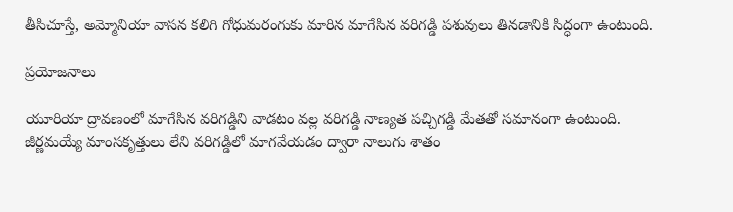తీసిచూస్తే, అమ్మోనియా వాసన కలిగి గోధుమరంగుకు మారిన మాగేసిన వరిగడ్డి పశువులు తినడానికి సిద్ధంగా ఉంటుంది.

ప్రయోజనాలు

యూరియా ద్రావణంలో మాగేసిన వరిగడ్డిని వాడటం వల్ల వరిగడ్డి నాణ్యత పచ్చిగడ్డి మేతతో సమానంగా ఉంటుంది. జీర్ణమయ్యే మాంసకృత్తులు లేని వరిగడ్డిలో మాగవేయడం ద్వారా నాలుగు శాతం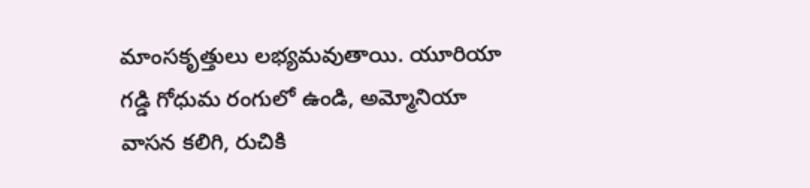మాంసకృత్తులు లభ్యమవుతాయి. యూరియా గడ్డి గోధుమ రంగులో ఉండి, అమ్మోనియా వాసన కలిగి, రుచికి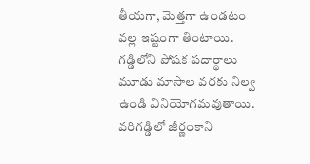తీయగా, మెత్తగా ఉండటం వల్ల ఇష్టంగా తింటాయి. గడ్డిలోని పోషక పదార్థాలు మూడు మాసాల వరకు నిల్వ ఉండి వినియోగమవుతాయి. వరిగడ్డిలో జీర్ణంకాని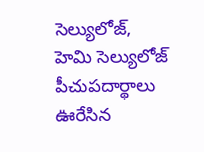సెల్యులోజ్‌, హెమి సెల్యులోజ్‌ పీచుపదార్థాలు ఊరేసిన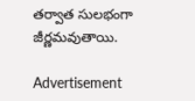తర్వాత సులభంగా జీర్ణమవుతాయి.

Advertisement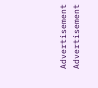Advertisement
Advertisement